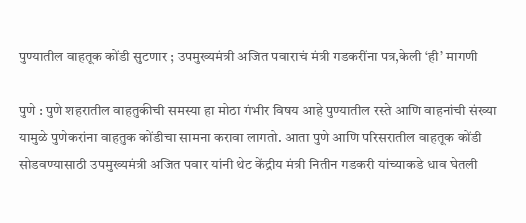पुण्यातील वाहतूक कोंडी सुटणार ; उपमुख्यमंत्री अजित पवाराचं मंत्री गडकरींना पत्र,केली ‘ही’ मागणी

पुणे : पुणे शहरातील वाहतुकीची समस्या हा मोठा गंभीर विषय आहे पुण्यातील रस्ते आणि वाहनांची संख्या यामुळे पुणेकरांना वाहतुक कोंडीचा सामना करावा लागतो. आता पुणे आणि परिसरातील वाहतूक कोंडी सोडवण्यासाठी उपमुख्यमंत्री अजित पवार यांनी थेट केंद्रीय मंत्री नितीन गडकरी यांच्याकडे धाव घेतली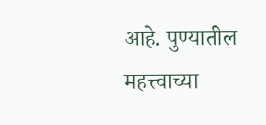आहे. पुण्यातील महत्त्वाच्या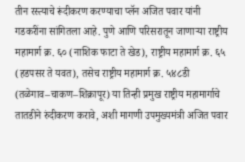तीन रस्त्याचे रूंदीकरण करण्याचा प्लॅन अजित पवार यांनी गडकरींना सांगितला आहे. पुणे आणि परिसरातून जाणाऱ्या राष्ट्रीय महामार्ग क्र. ६० (नाशिक फाटा ते खेड), राष्ट्रीय महामार्ग क्र. ६५ (हडपसर ते यवत), तसेच राष्ट्रीय महामार्ग क्र. ५४८डी (तळेगाव–चाकण–शिक्रापूर) या तिन्ही प्रमुख राष्ट्रीय महामार्गाचे तातडीने रुंदीकरण करावे, अशी मागणी उपमुख्यमंत्री अजित पवार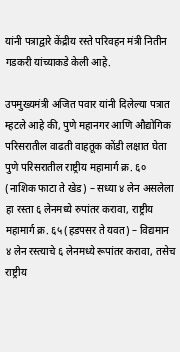यांनी पत्राद्वारे केंद्रीय रस्ते परिवहन मंत्री नितीन गडकरी यांच्याकडे केली आहे.

उपमुख्यमंत्री अजित पवार यांनी दिलेल्या पत्रात म्हटले आहे की, पुणे महानगर आणि औद्योगिक परिसरातील वाढती वाहतूक कोंडी लक्षात घेता पुणे परिसरातील राष्ट्रीय महामार्ग क्र. ६० (नाशिक फाटा ते खेड) – सध्या ४ लेन असलेला हा रस्ता ६ लेनमध्ये रुपांतर करावा, राष्ट्रीय महामार्ग क्र. ६५ (हडपसर ते यवत) – विद्यमान ४ लेन रस्त्याचे ६ लेनमध्ये रूपांतर करावा, तसेच राष्ट्रीय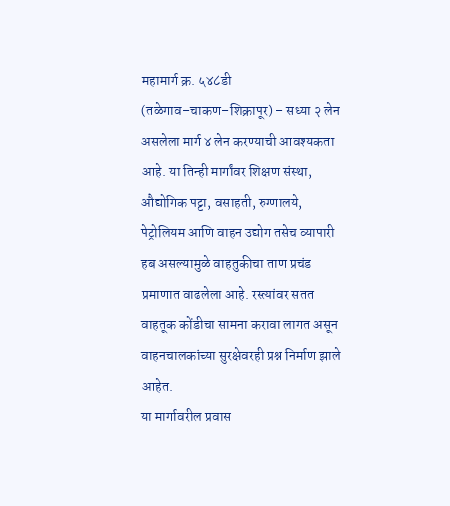महामार्ग क्र. ५४८डी (तळेगाव–चाकण–शिक्रापूर) – सध्या २ लेन असलेला मार्ग ४ लेन करण्याची आवश्यकता आहे. या तिन्ही मार्गांवर शिक्षण संस्था, औद्योगिक पट्टा, वसाहती, रुग्णालये, पेट्रोलियम आणि वाहन उद्योग तसेच व्यापारी हब असल्यामुळे वाहतुकीचा ताण प्रचंड प्रमाणात वाढलेला आहे. रस्त्यांवर सतत वाहतूक कोंडीचा सामना करावा लागत असून वाहनचालकांच्या सुरक्षेवरही प्रश्न निर्माण झाले आहेत.
या मार्गावरील प्रवास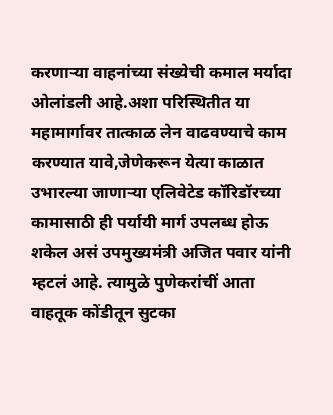करणाऱ्या वाहनांच्या संख्येची कमाल मर्यादा ओलांडली आहे.अशा परिस्थितीत या महामार्गावर तात्काळ लेन वाढवण्याचे काम करण्यात यावे,जेणेकरून येत्या काळात उभारल्या जाणाऱ्या एलिवेटेड कॉरिडॉरच्या कामासाठी ही पर्यायी मार्ग उपलब्ध होऊ शकेल असं उपमुख्यमंत्री अजित पवार यांनी म्हटलं आहे. त्यामुळे पुणेकरांचीं आता वाहतूक कोंडीतून सुटका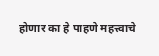होणार का हे पाहणे महत्त्वाचे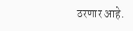ठरणार आहे.